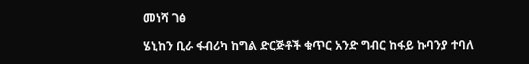መነሻ ገፅ

ሄኒከን ቢራ ፋብሪካ ከግል ድርጅቶች ቁጥር አንድ ግብር ከፋይ ኩባንያ ተባለ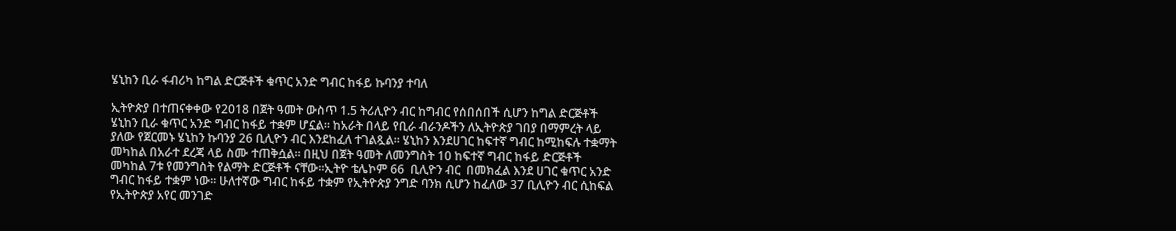ሄኒከን ቢራ ፋብሪካ ከግል ድርጅቶች ቁጥር አንድ ግብር ከፋይ ኩባንያ ተባለ

ኢትዮጵያ በተጠናቀቀው የ2018 በጀት ዓመት ውስጥ 1.5 ትሪሊዮን ብር ከግብር የሰበሰበች ሲሆን ከግል ድርጅቶች ሄኒከን ቢራ ቁጥር አንድ ግብር ከፋይ ተቋም ሆኗል። ከአራት በላይ የቢራ ብራንዶችን ለኢትዮጵያ ገበያ በማምረት ላይ ያለው የጀርመኑ ሄኒከን ኩባንያ 26 ቢሊዮን ብር እንደከፈለ ተገልጿል። ሄኒከን እንደሀገር ከፍተኛ ግብር ከሚከፍሉ ተቋማት መካከል በአራተ ደረጃ ላይ ስሙ ተጠቅሷል። በዚህ በጀት ዓመት ለመንግስት 10 ከፍተኛ ግብር ከፋይ ድርጅቶች መካከል 7ቱ የመንግስት የልማት ድርጅቶች ናቸው።ኢትዮ ቴሌኮም 66  ቢሊዮን ብር  በመክፈል እንደ ሀገር ቁጥር አንድ ግብር ከፋይ ተቋም ነው። ሁለተኛው ግብር ከፋይ ተቋም የኢትዮጵያ ንግድ ባንክ ሲሆን ከፈለው 37 ቢሊዮን ብር ሲከፍል የኢትዮጵያ አየር መንገድ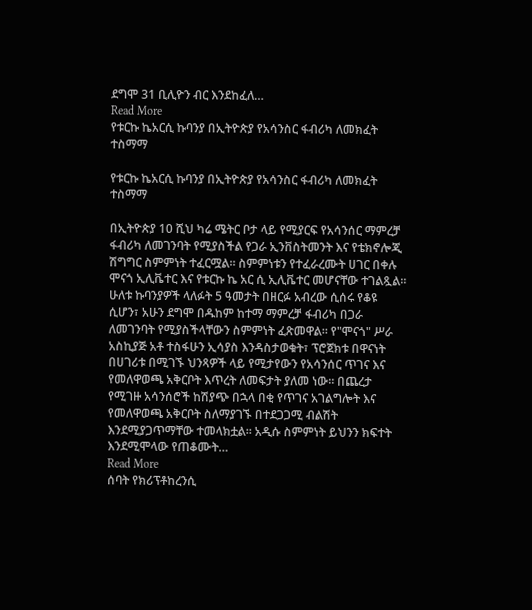ደግሞ 31 ቢሊዮን ብር እንደከፈለ…
Read More
የቱርኩ ኬአርሲ ኩባንያ በኢትዮጵያ የአሳንስር ፋብሪካ ለመክፈት ተስማማ

የቱርኩ ኬአርሲ ኩባንያ በኢትዮጵያ የአሳንስር ፋብሪካ ለመክፈት ተስማማ

በኢትዮጵያ 10 ሺህ ካሬ ሜትር ቦታ ላይ የሚያርፍ የአሳንሰር ማምረቻ ፋብሪካ ለመገንባት የሚያስችል የጋራ ኢንቨስትመንት እና የቴክኖሎጂ ሽግግር ስምምነት ተፈርሟል። ስምምነቱን የተፈራረሙት ሀገር በቀሉ ሞናጎ ኢሊቬተር እና የቱርኩ ኬ አር ሲ ኢሊቬተር መሆናቸው ተገልጿል። ሁለቱ ኩባንያዎች ላለፉት 5 ዓመታት በዘርፉ አብረው ሲሰሩ የቆዩ ሲሆን፣ አሁን ደግሞ በዱከም ከተማ ማምረቻ ፋብሪካ በጋራ ለመገንባት የሚያስችላቸውን ስምምነት ፈጽመዋል። የ"ሞናጎ" ሥራ አስኪያጅ አቶ ተስፋሁን ኢሳያስ እንዳስታወቁት፣ ፕሮጀክቱ በዋናነት በሀገሪቱ በሚገኙ ህንጻዎች ላይ የሚታየውን የአሳንሰር ጥገና እና የመለዋወጫ አቅርቦት እጥረት ለመፍታት ያለመ ነው። በጨረታ የሚገዙ አሳንሰሮች ከሽያጭ በኋላ በቂ የጥገና አገልግሎት እና የመለዋወጫ አቅርቦት ስለማያገኙ በተደጋጋሚ ብልሽት እንደሚያጋጥማቸው ተመላክቷል። አዲሱ ስምምነት ይህንን ክፍተት እንደሚሞላው የጠቆሙት…
Read More
ሰባት የክሪፕቶከረንሲ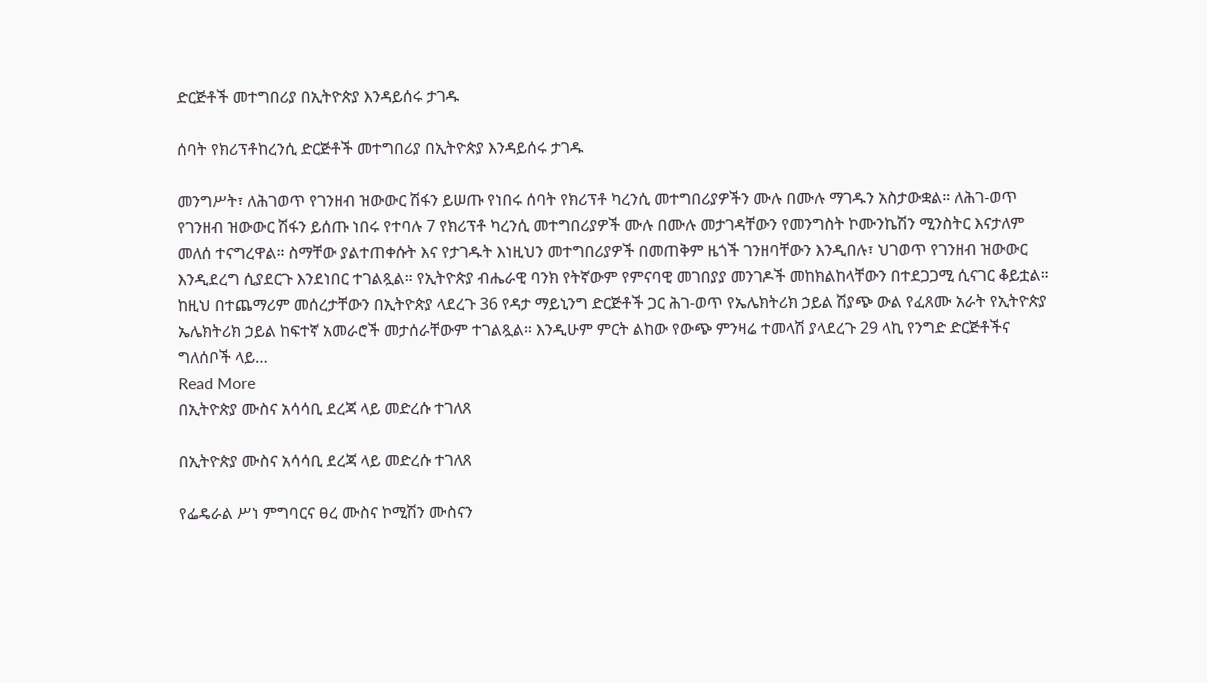ድርጅቶች መተግበሪያ በኢትዮጵያ እንዳይሰሩ ታገዱ

ሰባት የክሪፕቶከረንሲ ድርጅቶች መተግበሪያ በኢትዮጵያ እንዳይሰሩ ታገዱ

መንግሥት፣ ለሕገወጥ የገንዘብ ዝውውር ሽፋን ይሠጡ የነበሩ ሰባት የክሪፕቶ ካረንሲ መተግበሪያዎችን ሙሉ በሙሉ ማገዱን አስታውቋል። ለሕገ-ወጥ የገንዘብ ዝውውር ሽፋን ይሰጡ ነበሩ የተባሉ 7 የክሪፕቶ ካረንሲ መተግበሪያዎች ሙሉ በሙሉ መታገዳቸውን የመንግስት ኮሙንኬሽን ሚንስትር እናታለም መለሰ ተናግረዋል። ስማቸው ያልተጠቀሱት እና የታገዱት እነዚህን መተግበሪያዎች በመጠቅም ዜጎች ገንዘባቸውን እንዲበሉ፣ ህገወጥ የገንዘብ ዝውውር እንዲደረግ ሲያደርጉ እንደነበር ተገልጿል። የኢትዮጵያ ብሔራዊ ባንክ የትኛውም የምናባዊ መገበያያ መንገዶች መከክልከላቸውን በተደጋጋሚ ሲናገር ቆይቷል። ከዚህ በተጨማሪም መሰረታቸውን በኢትዮጵያ ላደረጉ 36 የዳታ ማይኒንግ ድርጅቶች ጋር ሕገ-ወጥ የኤሌክትሪክ ኃይል ሽያጭ ውል የፈጸሙ አራት የኢትዮጵያ ኤሌክትሪክ ኃይል ከፍተኛ አመራሮች መታሰራቸውም ተገልጿል። እንዲሁም ምርት ልከው የውጭ ምንዛሬ ተመላሽ ያላደረጉ 29 ላኪ የንግድ ድርጅቶችና ግለሰቦች ላይ…
Read More
በኢትዮጵያ ሙስና አሳሳቢ ደረጃ ላይ መድረሱ ተገለጸ

በኢትዮጵያ ሙስና አሳሳቢ ደረጃ ላይ መድረሱ ተገለጸ

የፌዴራል ሥነ ምግባርና ፀረ ሙስና ኮሚሽን ሙስናን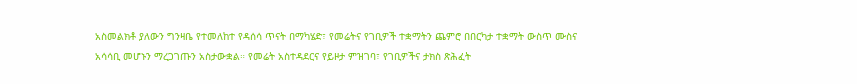አስመልክቶ ያለውን ግንዛቤ የተመለከተ የዳሰሳ ጥናት በማካሄድ፣ የመሬትና የገቢዎች ተቋማትን ጨምሮ በበርካታ ተቋማት ውስጥ ሙስና አሳሳቢ መሆኑን ማረጋገጡን አስታውቋል። የመሬት አስተዳደርና የይዞታ ምዝገባ፣ የገቢዎችና ታክስ ጽሕፈት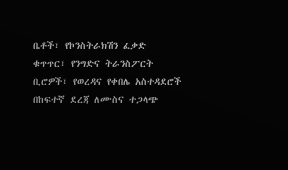ቤቶች፣ የኮንስትራክሽን ፈቃድ ቁጥጥር፣ የንግድና ትራንስፖርት ቢሮዎች፣ የወረዳና የቀበሌ አስተዳደሮች በከፍተኛ ደረጃ ለሙስና ተጋላጭ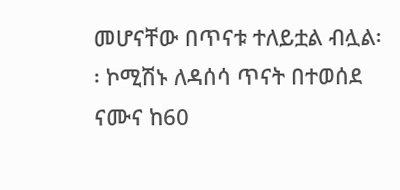መሆናቸው በጥናቱ ተለይቷል ብሏል፡፡ ኮሚሽኑ ለዳሰሳ ጥናት በተወሰደ ናሙና ከ60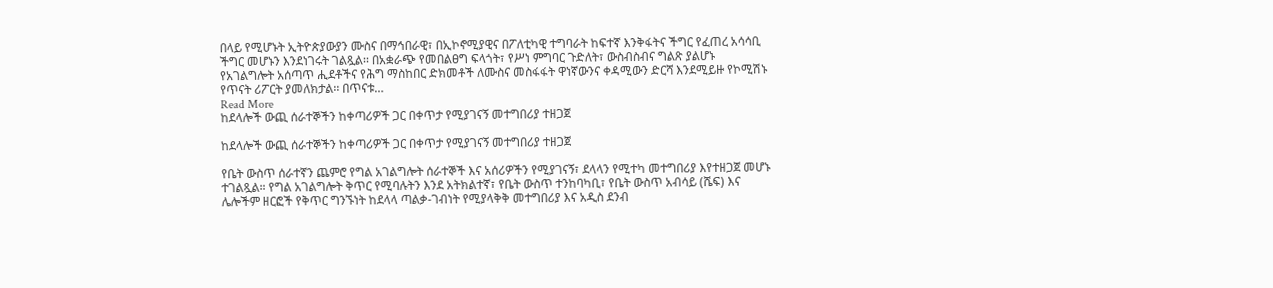በላይ የሚሆኑት ኢትዮጵያውያን ሙስና በማኅበራዊ፣ በኢኮኖሚያዊና በፖለቲካዊ ተግባራት ከፍተኛ እንቅፋትና ችግር የፈጠረ አሳሳቢ ችግር መሆኑን እንደነገሩት ገልጿል፡፡ በአቋራጭ የመበልፀግ ፍላጎት፣ የሥነ ምግባር ጉድለት፣ ውስብስብና ግልጽ ያልሆኑ የአገልግሎት አሰጣጥ ሒደቶችና የሕግ ማስከበር ድክመቶች ለሙስና መስፋፋት ዋነኛውንና ቀዳሚውን ድርሻ እንደሚይዙ የኮሚሽኑ የጥናት ሪፖርት ያመለክታል፡፡ በጥናቱ…
Read More
ከደላሎች ውጪ ሰራተኞችን ከቀጣሪዎች ጋር በቀጥታ የሚያገናኝ መተግበሪያ ተዘጋጀ

ከደላሎች ውጪ ሰራተኞችን ከቀጣሪዎች ጋር በቀጥታ የሚያገናኝ መተግበሪያ ተዘጋጀ

የቤት ውስጥ ሰራተኛን ጨምሮ የግል አገልግሎት ሰራተኞች እና አሰሪዎችን የሚያገናኝ፣ ደላላን የሚተካ መተግበሪያ እየተዘጋጀ መሆኑ ተገልጿል። የግል አገልግሎት ቅጥር የሚባሉትን እንደ አትክልተኛ፣ የቤት ውስጥ ተንከባካቢ፣ የቤት ውስጥ አብሳይ (ሼፍ) እና ሌሎችም ዘርፎች የቅጥር ግንኙነት ከደላላ ጣልቃ-ገብነት የሚያላቅቅ መተግበሪያ እና አዲስ ደንብ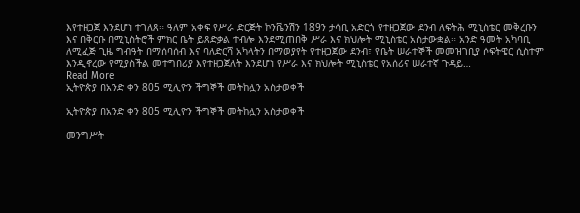እየተዘጋጀ እንደሆነ ተገለጸ። ዓለም አቀፍ የሥራ ድርጅት ኮንቬንሽን 189ን ታሳቢ አድርጎ የተዘጋጀው ደንብ ለፍትሕ ሚኒስቴር መቅረቡን እና በቅርቡ በሚኒስትሮች ምክር ቤት ይጸድቃል ተብሎ እንደሚጠበቅ ሥራ እና ክህሎት ሚኒስቴር አስታውቋል። አንድ ዓመት አካባቢ ለሚፈጅ ጊዜ ግብዓት በማሰባሰብ እና ባለድርሻ አካላትን በማወያየት የተዘጋጀው ደንብ፣ የቤት ሠራተኞች መመዝገቢያ ሶፍትዌር ሲስተም እንዲኖረው የሚያስችል መተግበሪያ እየተዘጋጀለት እንደሆነ የሥራ እና ክህሎት ሚኒስቴር የአሰሪና ሠራተኛ ጉዳይ…
Read More
ኢትዮጵያ በአንድ ቀን 805 ሚሊዮን ችግኞች መትከሏን አስታወቀች

ኢትዮጵያ በአንድ ቀን 805 ሚሊዮን ችግኞች መትከሏን አስታወቀች

መንግሥት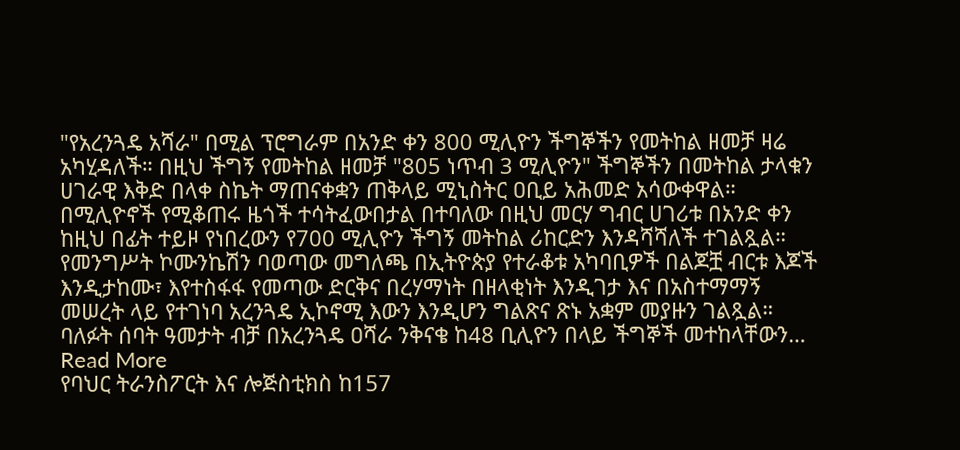"የአረንጓዴ አሻራ" በሚል ፕሮግራም በአንድ ቀን 800 ሚሊዮን ችግኞችን የመትከል ዘመቻ ዛሬ አካሂዳለች። በዚህ ችግኝ የመትከል ዘመቻ "805 ነጥብ 3 ሚሊዮን" ችግኞችን በመትከል ታላቁን ሀገራዊ እቅድ በላቀ ስኬት ማጠናቀቋን ጠቅላይ ሚኒስትር ዐቢይ አሕመድ አሳውቀዋል።  በሚሊዮኖች የሚቆጠሩ ዜጎች ተሳትፈውበታል በተባለው በዚህ መርሃ ግብር ሀገሪቱ በአንድ ቀን ከዚህ በፊት ተይዞ የነበረውን የ700 ሚሊዮን ችግኝ መትከል ሪከርድን እንዳሻሻለች ተገልጿል። የመንግሥት ኮሙንኬሽን ባወጣው መግለጫ በኢትዮጵያ የተራቆቱ አካባቢዎች በልጆቿ ብርቱ እጆች እንዲታከሙ፣ እየተስፋፋ የመጣው ድርቅና በረሃማነት በዘላቂነት እንዲገታ እና በአስተማማኝ መሠረት ላይ የተገነባ አረንጓዴ ኢኮኖሚ እውን እንዲሆን ግልጽና ጽኑ አቋም መያዙን ገልጿል። ባለፉት ሰባት ዓመታት ብቻ በአረንጓዴ ዐሻራ ንቅናቄ ከ48 ቢሊዮን በላይ ችግኞች መተከላቸውን…
Read More
የባህር ትራንስፖርት እና ሎጅስቲክስ ከ157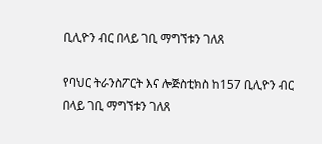ቢሊዮን ብር በላይ ገቢ ማግኘቱን ገለጸ

የባህር ትራንስፖርት እና ሎጅስቲክስ ከ157 ቢሊዮን ብር በላይ ገቢ ማግኘቱን ገለጸ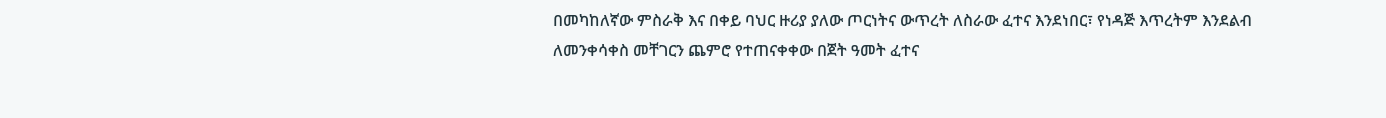በመካከለኛው ምስራቅ እና በቀይ ባህር ዙሪያ ያለው ጦርነትና ውጥረት ለስራው ፈተና እንደነበር፣ የነዳጅ እጥረትም እንደልብ ለመንቀሳቀስ መቸገርን ጨምሮ የተጠናቀቀው በጀት ዓመት ፈተና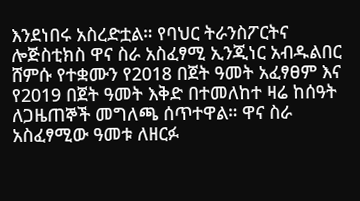እንደነበሩ አስረድቷል። የባህር ትራንስፖርትና ሎጅስቲክስ ዋና ስራ አስፈፃሚ ኢንጂነር አብዱልበር ሸምሱ የተቋሙን የ2018 በጀት ዓመት አፈፃፀም እና የ2019 በጀት ዓመት እቅድ በተመለከተ ዛሬ ከሰዓት ለጋዜጠኞች መግለጫ ሰጥተዋል። ዋና ስራ አስፈፃሚው ዓመቱ ለዘርፉ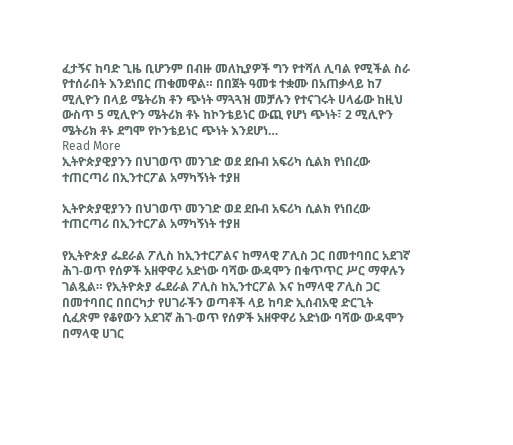ፈታኝና ከባድ ጊዜ ቢሆንም በብዙ መለኪያዎች ግን የተሻለ ሊባል የሚችል ስራ የተሰራበት እንደነበር ጠቁመዋል። በበጀት ዓመቱ ተቋሙ በአጠቃላይ ከ7 ሚሊዮን በላይ ሜትሪክ ቶን ጭነት ማጓጓዝ መቻሉን የተናገሩት ሀላፊው ከዚህ ውስጥ 5 ሚሊዮን ሜትሪክ ቶኑ ከኮንቴይነር ውጪ የሆነ ጭነት፣ 2 ሚሊዮን ሜትሪክ ቶኑ ደግሞ የኮንቴይነር ጭነት እንደሆነ…
Read More
ኢትዮጵያዊያንን በህገወጥ መንገድ ወደ ደቡብ አፍሪካ ሲልክ የነበረው ተጠርጣሪ በኢንተርፖል አማካኝነት ተያዘ

ኢትዮጵያዊያንን በህገወጥ መንገድ ወደ ደቡብ አፍሪካ ሲልክ የነበረው ተጠርጣሪ በኢንተርፖል አማካኝነት ተያዘ

የኢትዮጵያ ፌደራል ፖሊስ ከኢንተርፖልና ከማላዊ ፖሊስ ጋር በመተባበር አደገኛ ሕገ-ወጥ የሰዎች አዘዋዋሪ አድነው ባሻው ውዳሞን በቁጥጥር ሥር ማዋሉን ገልጿል። የኢትዮጵያ ፌደራል ፖሊስ ከኢንተርፖል እና ከማላዊ ፖሊስ ጋር በመተባበር በበርካታ የሀገራችን ወጣቶች ላይ ከባድ ኢሰብአዊ ድርጊት ሲፈጽም የቆየውን አደገኛ ሕገ-ወጥ የሰዎች አዘዋዋሪ አድነው ባሻው ውዳሞን በማላዊ ሀገር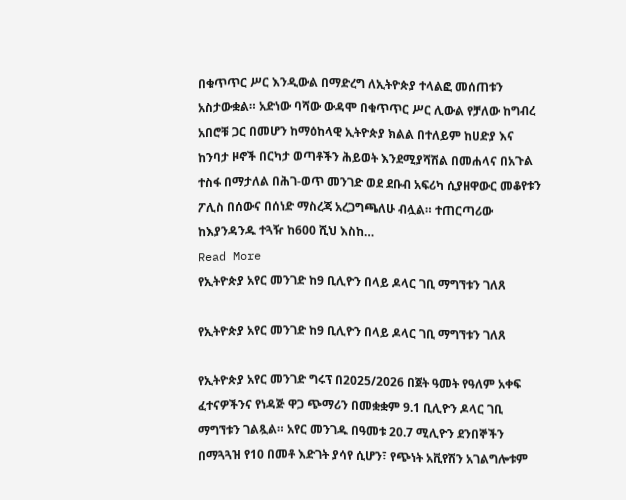በቁጥጥር ሥር እንዲውል በማድረግ ለኢትዮጵያ ተላልፎ መሰጠቱን አስታውቋል። አድነው ባሻው ውዳሞ በቁጥጥር ሥር ሊውል የቻለው ከግብረ አበሮቹ ጋር በመሆን ከማዕከላዊ ኢትዮጵያ ክልል በተለይም ከሀድያ እና ከንባታ ዞኖች በርካታ ወጣቶችን ሕይወት እንደሚያሻሽል በመሐላና በአጉል ተስፋ በማታለል በሕገ-ወጥ መንገድ ወደ ደቡብ አፍሪካ ሲያዘዋውር መቆየቱን ፖሊስ በሰውና በሰነድ ማስረጃ አረጋግጫለሁ ብሏል። ተጠርጣሪው ከእያንዳንዱ ተጓዥ ከ600 ሺህ እስከ…
Read More
የኢትዮጵያ አየር መንገድ ከ9 ቢሊዮን በላይ ዶላር ገቢ ማግኘቱን ገለጸ

የኢትዮጵያ አየር መንገድ ከ9 ቢሊዮን በላይ ዶላር ገቢ ማግኘቱን ገለጸ

የኢትዮጵያ አየር መንገድ ግሩፕ በ2025/2026 በጀት ዓመት የዓለም አቀፍ ፈተናዎችንና የነዳጅ ዋጋ ጭማሪን በመቋቋም 9.1 ቢሊዮን ዶላር ገቢ ማግኘቱን ገልጿል። አየር መንገዱ በዓመቱ 20.7 ሚሊዮን ደንበኞችን በማጓጓዝ የ10 በመቶ እድገት ያሳየ ሲሆን፣ የጭነት አቪየሽን አገልግሎቱም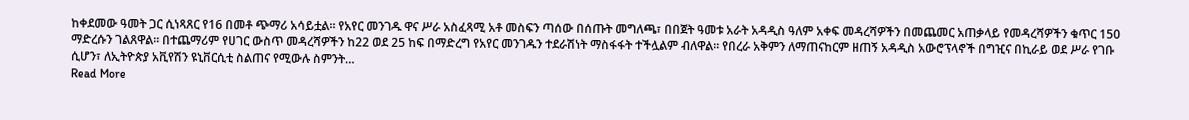ከቀደመው ዓመት ጋር ሲነጻጸር የ16 በመቶ ጭማሪ አሳይቷል። የአየር መንገዱ ዋና ሥራ አስፈጻሚ አቶ መስፍን ጣሰው በሰጡት መግለጫ፣ በበጀት ዓመቱ አራት አዳዲስ ዓለም አቀፍ መዳረሻዎችን በመጨመር አጠቃላይ የመዳረሻዎችን ቁጥር 150 ማድረሱን ገልጸዋል። በተጨማሪም የሀገር ውስጥ መዳረሻዎችን ከ22 ወደ 25 ከፍ በማድረግ የአየር መንገዱን ተደራሽነት ማስፋፋት ተችሏልም ብለዋል። የበረራ አቅምን ለማጠናከርም ዘጠኝ አዳዲስ አውሮፕላኖች በግዢና በኪራይ ወደ ሥራ የገቡ ሲሆን፣ ለኢትዮጵያ አቪየሽን ዩኒቨርሲቲ ስልጠና የሚውሉ ስምንት…
Read More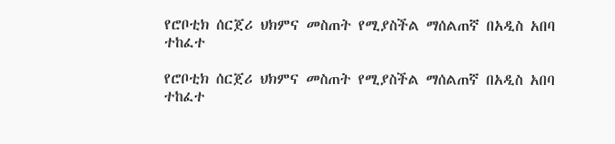የሮቦቲክ ሰርጀሪ ህክምና መስጠት የሚያስችል ማሰልጠኛ በአዲስ አበባ ተከፈተ

የሮቦቲክ ሰርጀሪ ህክምና መስጠት የሚያስችል ማሰልጠኛ በአዲስ አበባ ተከፈተ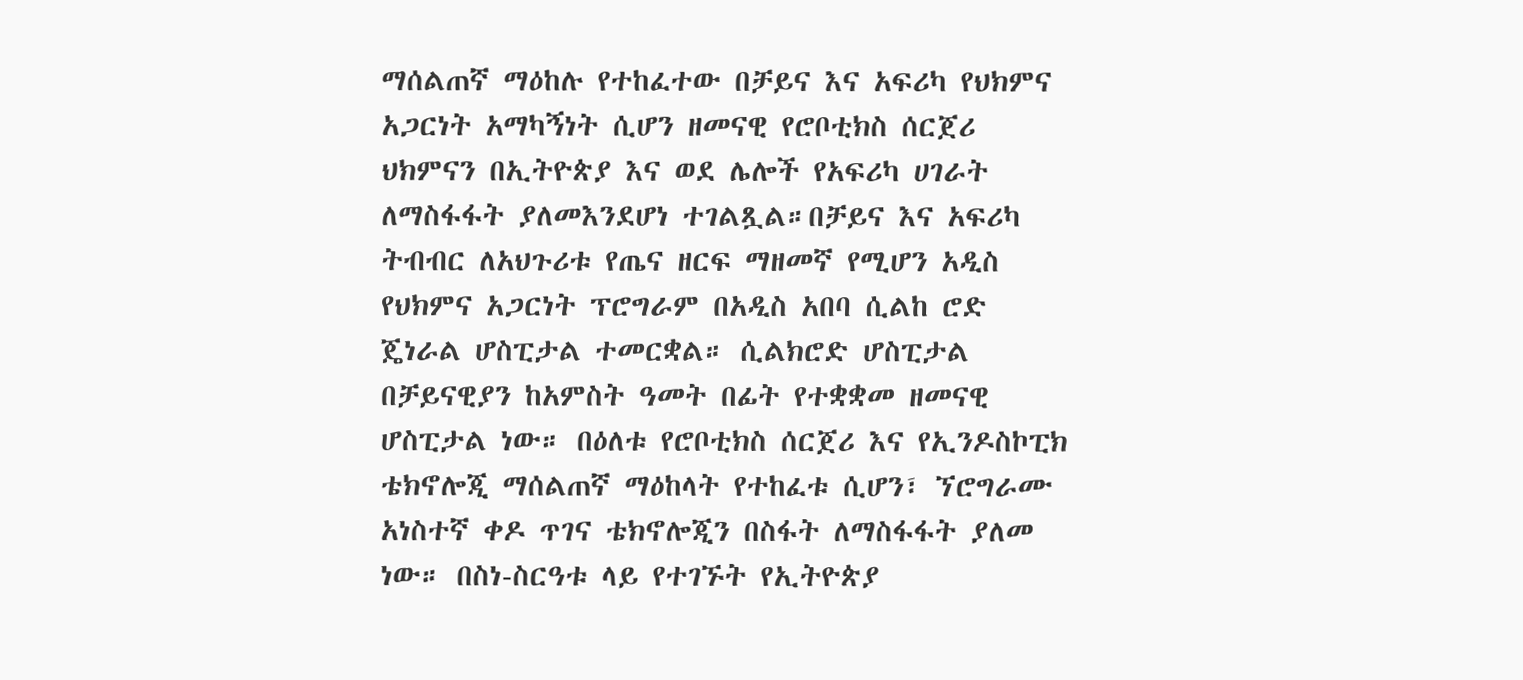ማሰልጠኛ ማዕከሉ የተከፈተው በቻይና እና አፍሪካ የህክምና አጋርነት አማካኝነት ሲሆን ዘመናዊ የሮቦቲክስ ሰርጀሪ ህክምናን በኢትዮጵያ እና ወደ ሌሎች የአፍሪካ ሀገራት ለማስፋፋት ያለመእንደሆነ ተገልጿል።በቻይና እና አፍሪካ ትብብር ለአህጉሪቱ የጤና ዘርፍ ማዘመኛ የሚሆን አዲስ የህክምና አጋርነት ፕሮግራም በአዲስ አበባ ሲልከ ሮድ ጄነራል ሆስፒታል ተመርቋል። ሲልክሮድ ሆስፒታል በቻይናዊያን ከአምስት ዓመት በፊት የተቋቋመ ዘመናዊ ሆስፒታል ነው። በዕለቱ የሮቦቲክስ ሰርጀሪ እና የኢንዶስኮፒክ ቴክኖሎጂ ማሰልጠኛ ማዕከላት የተከፈቱ ሲሆን፣ ኘሮግራሙ አነስተኛ ቀዶ ጥገና ቴክኖሎጂን በስፋት ለማስፋፋት ያለመ ነው። በስነ-ስርዓቱ ላይ የተገኙት የኢትዮጵያ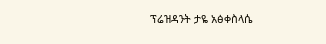ፕሬዝዳንት ታዬ አፅቀስላሴ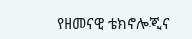የዘመናዊ ቴክኖሎጂና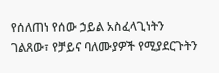የሰለጠነ የሰው ኃይል አስፈላጊነትን ገልጸው፣ የቻይና ባለሙያዎች የሚያደርጉትን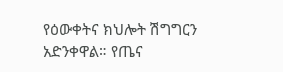የዕውቀትና ክህሎት ሽግግርን አድንቀዋል። የጤና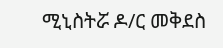ሚኒስትሯ ዶ/ር መቅደስ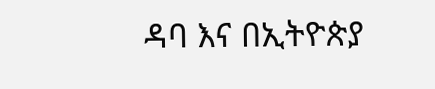ዳባ እና በኢትዮጵያ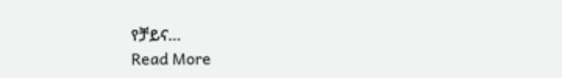የቻይና…
Read More